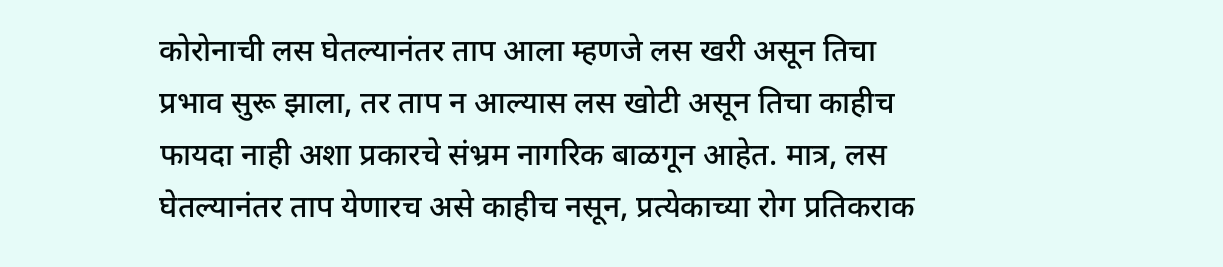कोरोनाची लस घेतल्यानंतर ताप आला म्हणजे लस खरी असून तिचा प्रभाव सुरू झाला, तर ताप न आल्यास लस खोटी असून तिचा काहीच फायदा नाही अशा प्रकारचे संभ्रम नागरिक बाळगून आहेत. मात्र, लस घेतल्यानंतर ताप येणारच असे काहीच नसून, प्रत्येकाच्या रोग प्रतिकराक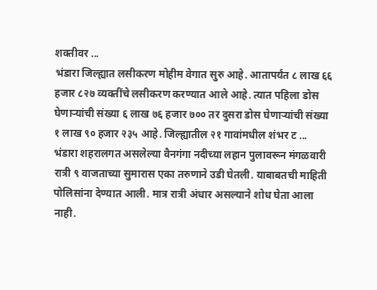शक्तीवर ...
भंडारा जिल्ह्यात लसीकरण मोहीम वेगात सुरु आहे. आतापर्यंत ८ लाख ६६ हजार ८२७ व्यक्तींचे लसीकरण करण्यात आले आहे. त्यात पहिला डोस घेणाऱ्यांची संख्या ६ लाख ७६ हजार ७०० तर दुसरा डोस घेणाऱ्यांची संख्या १ लाख ९० हजार २३५ आहे. जिल्ह्यातील २१ गावांमधील शंभर ट ...
भंडारा शहरालगत असलेल्या वैनगंगा नदीच्या लहान पुलावरून मंगळवारी रात्री ९ वाजताच्या सुमारास एका तरुणाने उडी घेतली. याबाबतची माहिती पोलिसांना देण्यात आली. मात्र रात्री अंधार असल्याने शोध घेता आला नाही.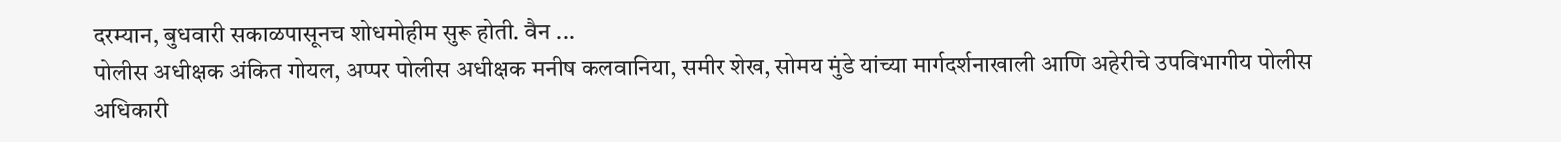दरम्यान, बुधवारी सकाळपासूनच शोधमोहीम सुरू होती. वैन ...
पोलीस अधीक्षक अंकित गोयल, अप्पर पोलीस अधीक्षक मनीष कलवानिया, समीर शेख, सोमय मुंडे यांच्या मार्गदर्शनाखाली आणि अहेरीचे उपविभागीय पोलीस अधिकारी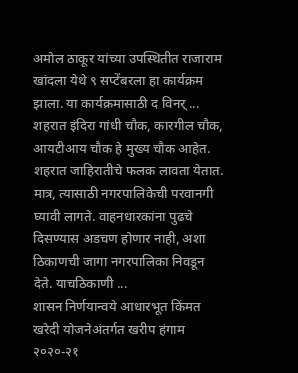अमोल ठाकूर यांच्या उपस्थितीत राजाराम खांदला येथे ९ सप्टेंबरला हा कार्यक्रम झाला. या कार्यक्रमासाठी द विनर् ...
शहरात इंदिरा गांधी चौक, कारगील चौक, आयटीआय चौक हे मुख्य चौक आहेत. शहरात जाहिरातीचे फलक लावता येतात. मात्र, त्यासाठी नगरपालिकेची परवानगी घ्यावी लागते. वाहनधारकांना पुढचे दिसण्यास अडचण होणार नाही, अशा ठिकाणची जागा नगरपालिका निवडून देते. याचठिकाणी ...
शासन निर्णयान्वये आधारभूत किंमत खरेदी योजनेअंतर्गत खरीप हंगाम २०२०-२१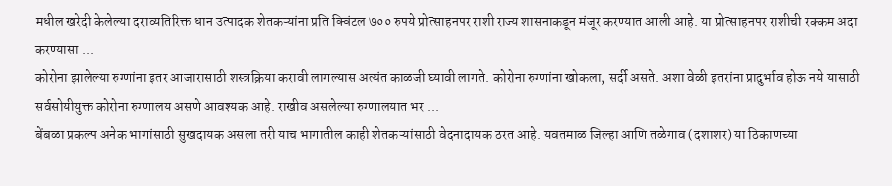मधील खरेदी केलेल्या दराव्यतिरिक्त धान उत्पादक शेतकऱ्यांना प्रति क्विंटल ७०० रुपये प्रोत्साहनपर राशी राज्य शासनाकडून मंजूर करण्यात आली आहे. या प्रोत्साहनपर राशीची रक्कम अदा करण्यासा ...
कोरोना झालेल्या रुग्णांना इतर आजारासाठी शस्त्रक्रिया करावी लागल्यास अत्यंत काळजी घ्यावी लागते. कोरोना रुग्णांना खोकला, सर्दी असते. अशा वेळी इतरांना प्रादुर्भाव होऊ नये यासाठी सर्वसोयीयुक्त कोरोना रुग्णालय असणे आवश्यक आहे. राखीव असलेल्या रुग्णालयात भर ...
बेंबळा प्रकल्प अनेक भागांसाठी सुखदायक असला तरी याच भागातील काही शेतकऱ्यांसाठी वेदनादायक ठरत आहे. यवतमाळ जिल्हा आणि तळेगाव (दशाशर) या ठिकाणच्या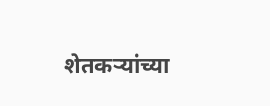शेतकऱ्यांच्या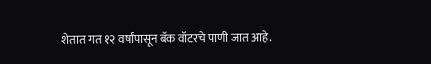शेतात गत १२ वर्षांपासून बॅक वॉटरचे पाणी जात आहे.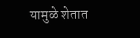यामुळे शेतात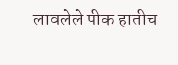लावलेले पीक हातीच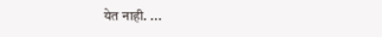येत नाही. ...